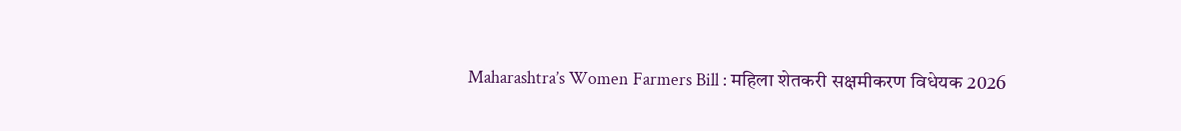Maharashtra’s Women Farmers Bill : महिला शेतकरी सक्षमीकरण विधेयक 2026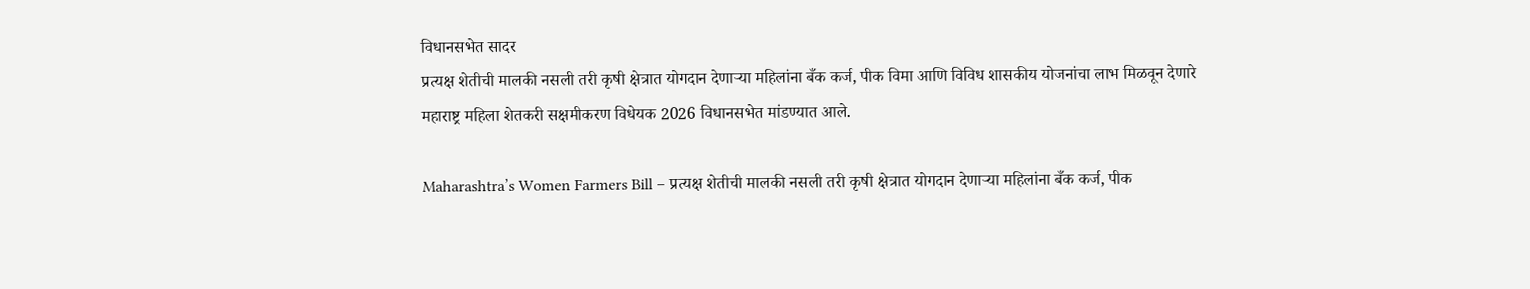विधानसभेत सादर
प्रत्यक्ष शेतीची मालकी नसली तरी कृषी क्षेत्रात योगदान देणाऱ्या महिलांना बँक कर्ज, पीक विमा आणि विविध शासकीय योजनांचा लाभ मिळवून देणारे महाराष्ट्र महिला शेतकरी सक्षमीकरण विधेयक 2026 विधानसभेत मांडण्यात आले.

Maharashtra’s Women Farmers Bill – प्रत्यक्ष शेतीची मालकी नसली तरी कृषी क्षेत्रात योगदान देणाऱ्या महिलांना बँक कर्ज, पीक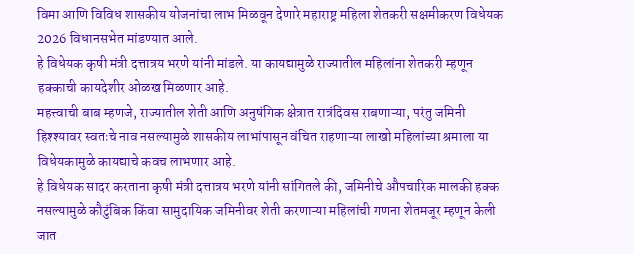विमा आणि विविध शासकीय योजनांचा लाभ मिळवून देणारे महाराष्ट्र महिला शेतकरी सक्षमीकरण विधेयक 2026 विधानसभेत मांडण्यात आले.
हे विधेयक कृषी मंत्री दत्तात्रय भरणे यांनी मांडले. या कायद्यामुळे राज्यातील महिलांना शेतकरी म्हणून हक्काची कायदेशीर ओळख मिळणार आहे.
महत्त्वाची बाब म्हणजे, राज्यातील शेती आणि अनुषंगिक क्षेत्रात रात्रंदिवस राबणाऱ्या, परंतु जमिनी हिश्श्यावर स्वतःचे नाव नसल्यामुळे शासकीय लाभांपासून वंचित राहणाऱ्या लाखो महिलांच्या श्रमाला या विधेयकामुळे कायद्याचे कवच लाभणार आहे.
हे विधेयक सादर करताना कृषी मंत्री दत्तात्रय भरणे यांनी सांगितले की, जमिनीचे औपचारिक मालकी हक्क नसल्यामुळे कौटुंबिक किंवा सामुदायिक जमिनीवर शेती करणाऱ्या महिलांची गणना शेतमजूर म्हणून केली जात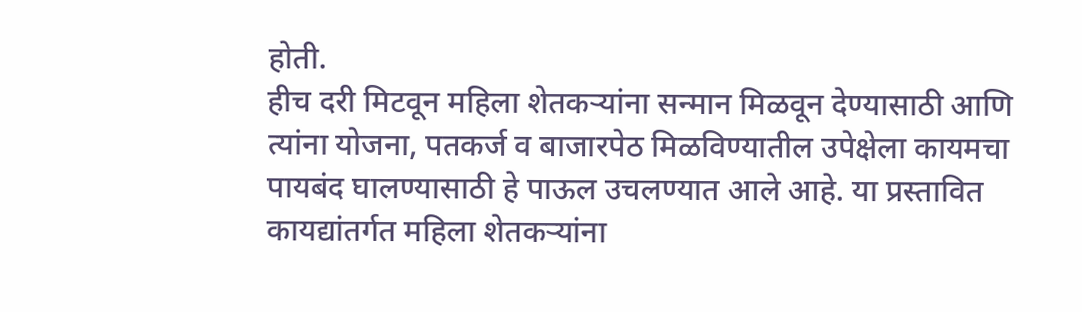होती.
हीच दरी मिटवून महिला शेतकऱ्यांना सन्मान मिळवून देण्यासाठी आणि त्यांना योजना, पतकर्ज व बाजारपेठ मिळविण्यातील उपेक्षेला कायमचा पायबंद घालण्यासाठी हे पाऊल उचलण्यात आले आहे. या प्रस्तावित कायद्यांतर्गत महिला शेतकऱ्यांना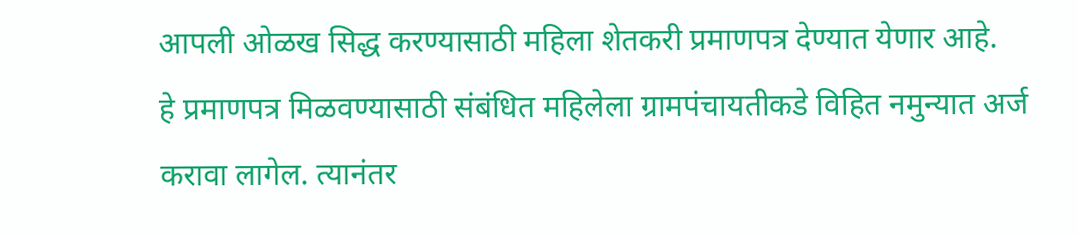आपली ओळख सिद्ध करण्यासाठी महिला शेतकरी प्रमाणपत्र देण्यात येणार आहे.
हे प्रमाणपत्र मिळवण्यासाठी संबंधित महिलेला ग्रामपंचायतीकडे विहित नमुन्यात अर्ज करावा लागेल. त्यानंतर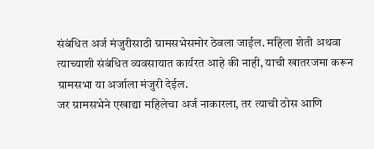संबंधित अर्ज मंजुरीसाठी ग्रामसभेसमोर ठेवला जाईल. महिला शेती अथवा त्याच्याशी संबंधित व्यवसायात कार्यरत आहे की नाही, याची खातरजमा करून ग्रामसभा या अर्जाला मंजुरी देईल.
जर ग्रामसभेने एखाद्या महिलेचा अर्ज नाकारला, तर त्याची ठोस आणि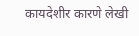कायदेशीर कारणे लेखी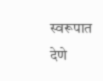स्वरूपात देणे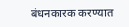बंधनकारक करण्यात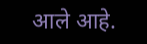आले आहे.